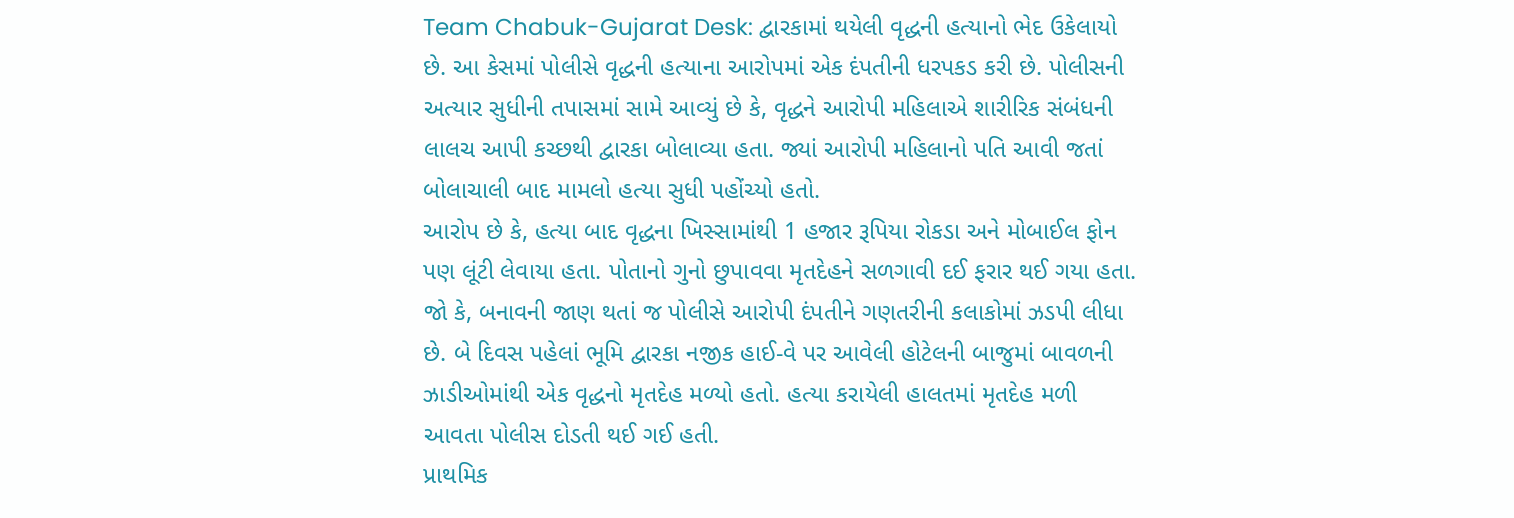Team Chabuk-Gujarat Desk: દ્વારકામાં થયેલી વૃદ્ધની હત્યાનો ભેદ ઉકેલાયો છે. આ કેસમાં પોલીસે વૃદ્ધની હત્યાના આરોપમાં એક દંપતીની ધરપકડ કરી છે. પોલીસની અત્યાર સુધીની તપાસમાં સામે આવ્યું છે કે, વૃદ્ધને આરોપી મહિલાએ શારીરિક સંબંધની લાલચ આપી કચ્છથી દ્વારકા બોલાવ્યા હતા. જ્યાં આરોપી મહિલાનો પતિ આવી જતાં બોલાચાલી બાદ મામલો હત્યા સુધી પહોંચ્યો હતો.
આરોપ છે કે, હત્યા બાદ વૃદ્ધના ખિસ્સામાંથી 1 હજાર રૂપિયા રોકડા અને મોબાઈલ ફોન પણ લૂંટી લેવાયા હતા. પોતાનો ગુનો છુપાવવા મૃતદેહને સળગાવી દઈ ફરાર થઈ ગયા હતા. જો કે, બનાવની જાણ થતાં જ પોલીસે આરોપી દંપતીને ગણતરીની કલાકોમાં ઝડપી લીધા છે. બે દિવસ પહેલાં ભૂમિ દ્વારકા નજીક હાઈ-વે પર આવેલી હોટેલની બાજુમાં બાવળની ઝાડીઓમાંથી એક વૃદ્ધનો મૃતદેહ મળ્યો હતો. હત્યા કરાયેલી હાલતમાં મૃતદેહ મળી આવતા પોલીસ દોડતી થઈ ગઈ હતી.
પ્રાથમિક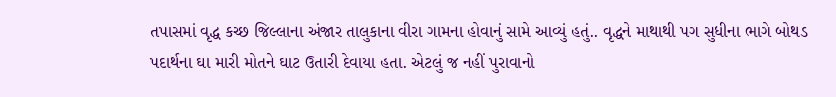તપાસમાં વૃદ્ધ કચ્છ જિલ્લાના અંજાર તાલુકાના વીરા ગામના હોવાનું સામે આવ્યું હતું.. વૃદ્ધને માથાથી પગ સુધીના ભાગે બોથડ પદાર્થના ઘા મારી મોતને ઘાટ ઉતારી દેવાયા હતા. એટલું જ નહીં પુરાવાનો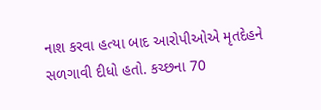નાશ કરવા હત્યા બાદ આરોપીઓએ મૃતદેહને સળગાવી દીધો હતો. કચ્છના 70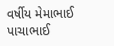વર્ષીય મેમાભાઈ પાચાભાઈ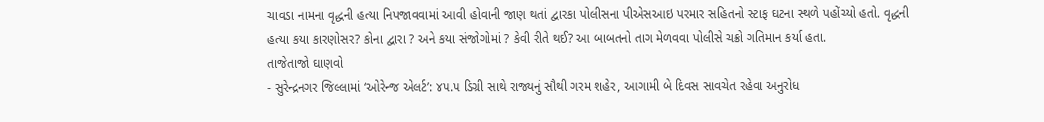ચાવડા નામના વૃદ્ધની હત્યા નિપજાવવામાં આવી હોવાની જાણ થતાં દ્વારકા પોલીસના પીએસઆઇ પરમાર સહિતનો સ્ટાફ ઘટના સ્થળે પહોંચ્યો હતો. વૃદ્ધની હત્યા કયા કારણોસર? કોના દ્વારા ? અને કયા સંજોગોમાં ? કેવી રીતે થઈ? આ બાબતનો તાગ મેળવવા પોલીસે ચક્રો ગતિમાન કર્યા હતા.
તાજેતાજો ઘાણવો
- સુરેન્દ્રનગર જિલ્લામાં ‘ઓરેન્જ એલર્ટ’: ૪૫.૫ ડિગ્રી સાથે રાજ્યનું સૌથી ગરમ શહેર, આગામી બે દિવસ સાવચેત રહેવા અનુરોધ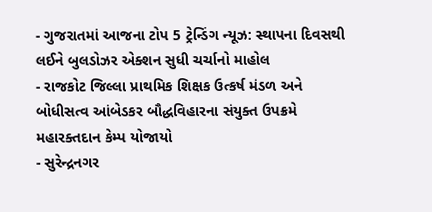- ગુજરાતમાં આજના ટોપ 5 ટ્રેન્ડિંગ ન્યૂઝ: સ્થાપના દિવસથી લઈને બુલડોઝર એક્શન સુધી ચર્ચાનો માહોલ
- રાજકોટ જિલ્લા પ્રાથમિક શિક્ષક ઉત્કર્ષ મંડળ અને બોધીસત્વ આંબેડકર બૌદ્ધવિહારના સંયુક્ત ઉપક્રમે મહારક્તદાન કેમ્પ યોજાયો
- સુરેન્દ્રનગર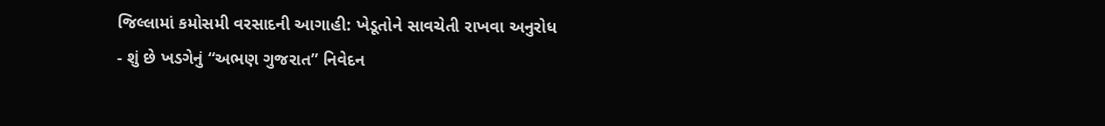જિલ્લામાં કમોસમી વરસાદની આગાહી: ખેડૂતોને સાવચેતી રાખવા અનુરોધ
- શું છે ખડગેનું “અભણ ગુજરાત” નિવેદન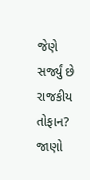જેણે સર્જ્યું છે રાજકીય તોફાન? જાણો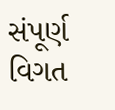સંપૂર્ણ વિગત